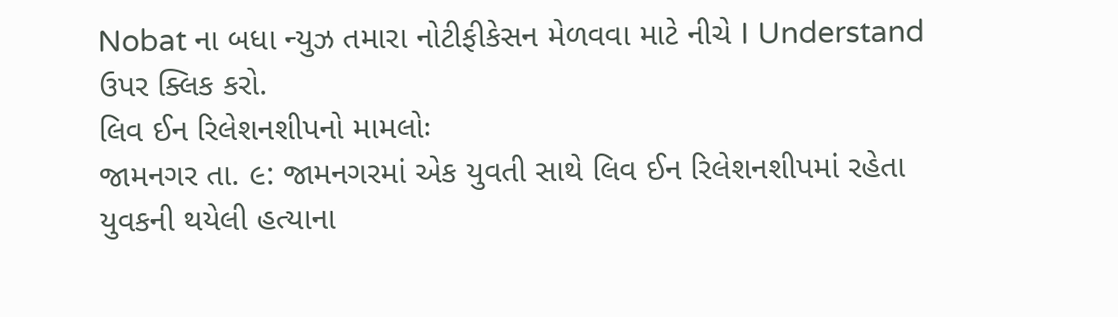Nobat ના બધા ન્યુઝ તમારા નોટીફીકેસન મેળવવા માટે નીચે I Understand ઉપર ક્લિક કરો.
લિવ ઈન રિલેશનશીપનો મામલોઃ
જામનગર તા. ૯: જામનગરમાં એક યુવતી સાથે લિવ ઈન રિલેશનશીપમાં રહેતા યુવકની થયેલી હત્યાના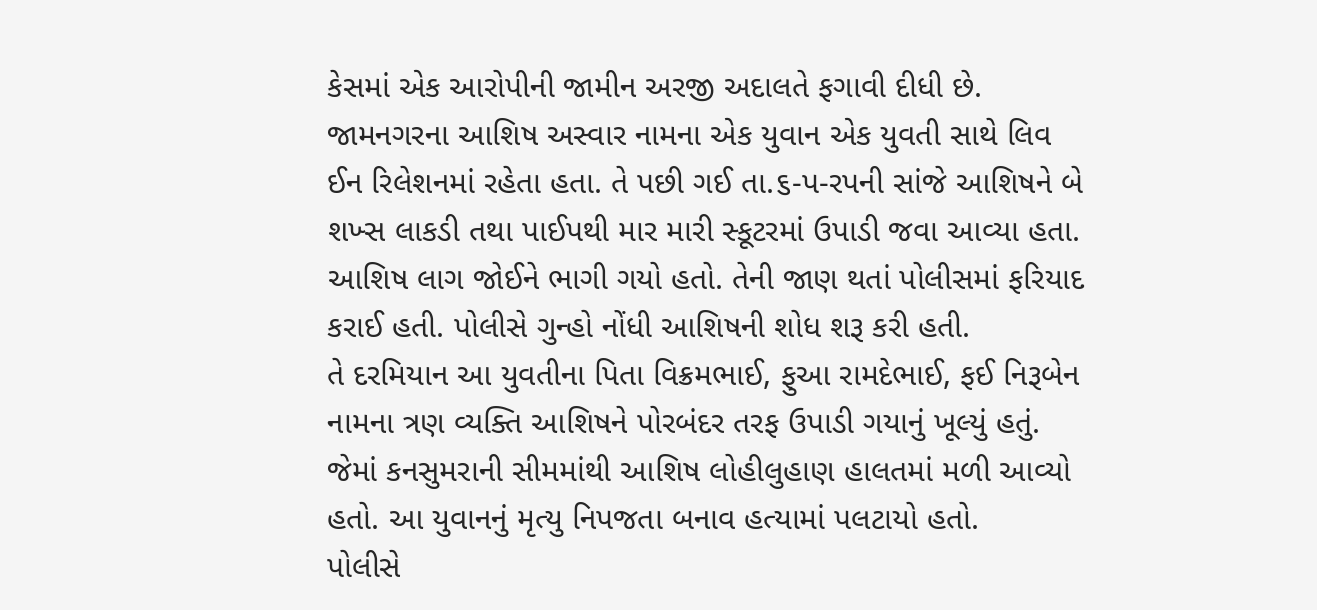કેસમાં એક આરોપીની જામીન અરજી અદાલતે ફગાવી દીધી છે.
જામનગરના આશિષ અસ્વાર નામના એક યુવાન એક યુવતી સાથે લિવ ઈન રિલેશનમાં રહેતા હતા. તે પછી ગઈ તા.૬-પ-રપની સાંજે આશિષને બે શખ્સ લાકડી તથા પાઈપથી માર મારી સ્કૂટરમાં ઉપાડી જવા આવ્યા હતા. આશિષ લાગ જોઈને ભાગી ગયો હતો. તેની જાણ થતાં પોલીસમાં ફરિયાદ કરાઈ હતી. પોલીસે ગુન્હો નોંધી આશિષની શોધ શરૂ કરી હતી.
તે દરમિયાન આ યુવતીના પિતા વિક્રમભાઈ, ફુઆ રામદેભાઈ, ફઈ નિરૂબેન નામના ત્રણ વ્યક્તિ આશિષને પોરબંદર તરફ ઉપાડી ગયાનું ખૂલ્યું હતું. જેમાં કનસુમરાની સીમમાંથી આશિષ લોહીલુહાણ હાલતમાં મળી આવ્યો હતો. આ યુવાનનું મૃત્યુ નિપજતા બનાવ હત્યામાં પલટાયો હતો.
પોલીસે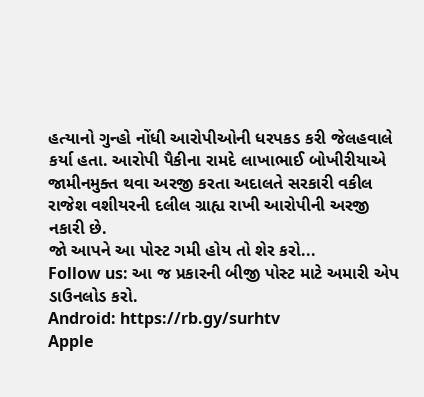હત્યાનો ગુન્હો નોંધી આરોપીઓની ધરપકડ કરી જેલહવાલે કર્યા હતા. આરોપી પૈકીના રામદે લાખાભાઈ બોખીરીયાએ જામીનમુક્ત થવા અરજી કરતા અદાલતે સરકારી વકીલ રાજેશ વશીયરની દલીલ ગ્રાહ્ય રાખી આરોપીની અરજી નકારી છે.
જો આપને આ પોસ્ટ ગમી હોય તો શેર કરો...
Follow us: આ જ પ્રકારની બીજી પોસ્ટ માટે અમારી એપ ડાઉનલોડ કરો.
Android: https://rb.gy/surhtv
Apple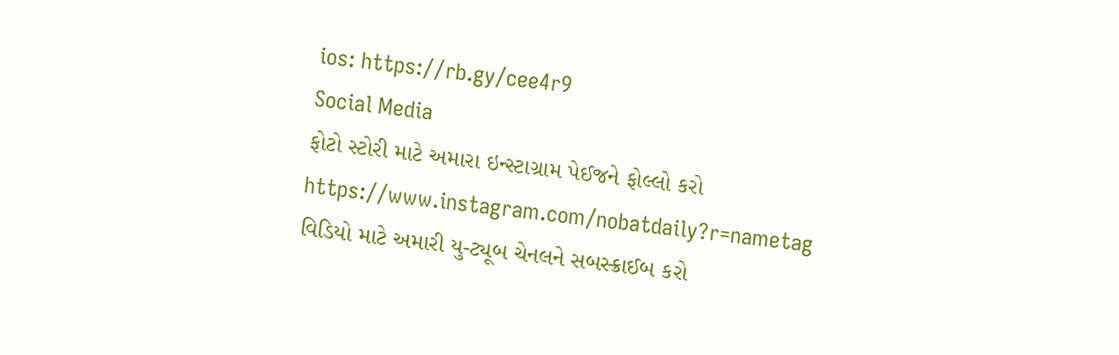ios: https://rb.gy/cee4r9
Social Media
ફોટો સ્ટોરી માટે અમારા ઇન્સ્ટાગ્રામ પેઈજને ફોલ્લો કરો
https://www.instagram.com/nobatdaily?r=nametag
વિડિયો માટે અમારી યુ-ટ્યૂબ ચેનલને સબસ્ક્રાઈબ કરો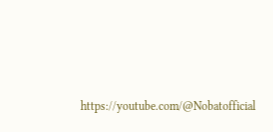https://youtube.com/@Nobatofficial